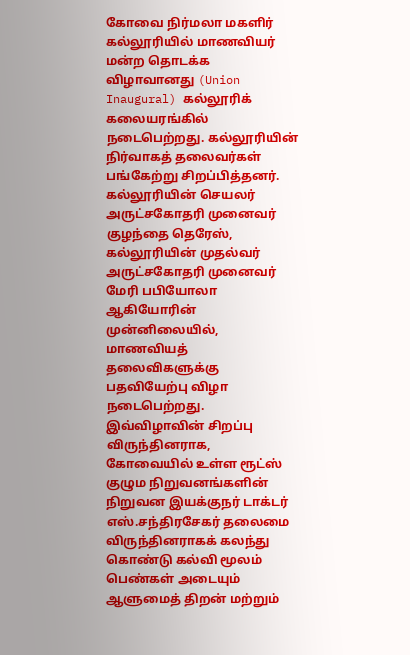கோவை நிர்மலா மகளிர் கல்லூரியில் மாணவியர் மன்ற தொடக்க விழாவானது (Union Inaugural) கல்லூரிக் கலையரங்கில் நடைபெற்றது. கல்லூரியின் நிர்வாகத் தலைவர்கள் பங்கேற்று சிறப்பித்தனர். கல்லூரியின் செயலர் அருட்சகோதரி முனைவர் குழந்தை தெரேஸ், கல்லூரியின் முதல்வர் அருட்சகோதரி முனைவர் மேரி பபியோலா ஆகியோரின் முன்னிலையில், மாணவியத் தலைவிகளுக்கு பதவியேற்பு விழா நடைபெற்றது.
இவ்விழாவின் சிறப்பு விருந்தினராக, கோவையில் உள்ள ரூட்ஸ் குழும நிறுவனங்களின் நிறுவன இயக்குநர் டாக்டர் எஸ்.சந்திரசேகர் தலைமை விருந்தினராகக் கலந்து கொண்டு கல்வி மூலம் பெண்கள் அடையும் ஆளுமைத் திறன் மற்றும்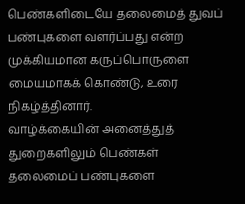பெண்களிடையே தலைமைத் துவப் பண்புகளை வளர்ப்பது என்ற முக்கியமான கருப்பொருளை மையமாகக் கொண்டு, உரை நிகழ்த்தினார்.
வாழ்க்கையின் அனைத்துத் துறைகளிலும் பெண்கள் தலைமைப் பண்புகளை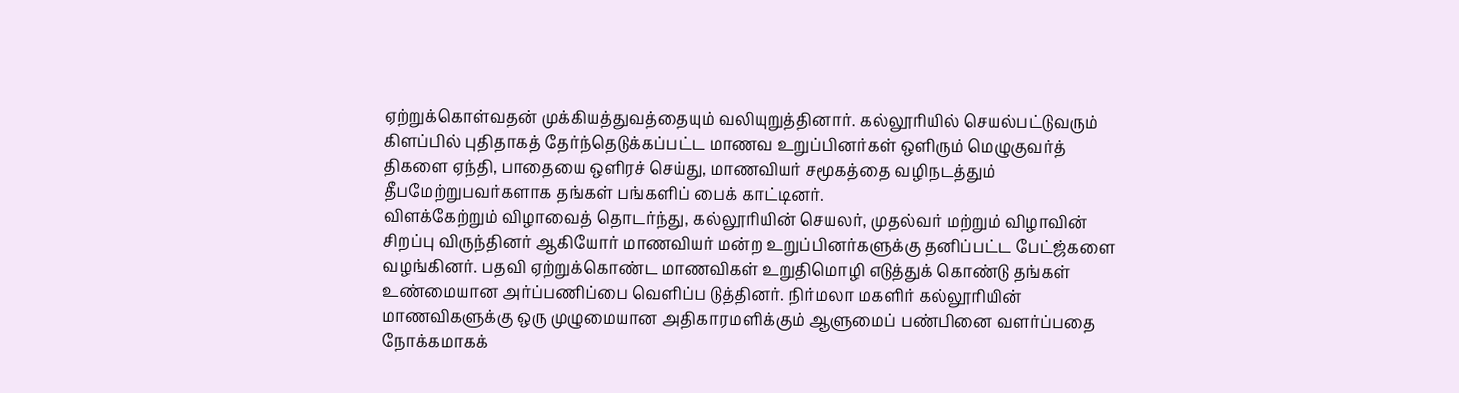ஏற்றுக்கொள்வதன் முக்கியத்துவத்தையும் வலியுறுத்தினார். கல்லூரியில் செயல்பட்டுவரும் கிளப்பில் புதிதாகத் தேர்ந்தெடுக்கப்பட்ட மாணவ உறுப்பினர்கள் ஒளிரும் மெழுகுவர்த் திகளை ஏந்தி, பாதையை ஒளிரச் செய்து, மாணவியர் சமூகத்தை வழிநடத்தும் தீபமேற்றுபவர்களாக தங்கள் பங்களிப் பைக் காட்டினர்.
விளக்கேற்றும் விழாவைத் தொடர்ந்து, கல்லூரியின் செயலர், முதல்வர் மற்றும் விழாவின் சிறப்பு விருந்தினர் ஆகியோர் மாணவியர் மன்ற உறுப்பினர்களுக்கு தனிப்பட்ட பேட்ஜ்களை வழங்கினர். பதவி ஏற்றுக்கொண்ட மாணவிகள் உறுதிமொழி எடுத்துக் கொண்டு தங்கள் உண்மையான அர்ப்பணிப்பை வெளிப்ப டுத்தினர். நிர்மலா மகளிர் கல்லூரியின் மாணவிகளுக்கு ஒரு முழுமையான அதிகாரமளிக்கும் ஆளுமைப் பண்பினை வளர்ப்பதை நோக்கமாகக்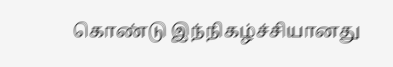கொண்டு இந்நிகழ்ச்சியானது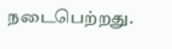நடைபெற்றது.